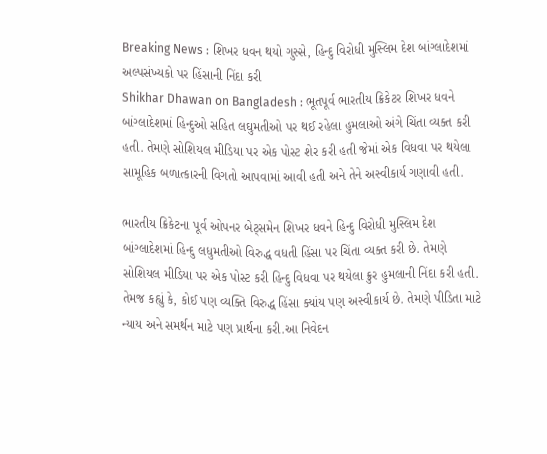Breaking News : શિખર ધવન થયો ગુસ્સે, હિન્દુ વિરોધી મુસ્લિમ દેશ બાંગ્લાદેશમાં અલ્પસંખ્યકો પર હિંસાની નિંદા કરી
Shikhar Dhawan on Bangladesh : ભૂતપૂર્વ ભારતીય ક્રિકેટર શિખર ધવને બાંગ્લાદેશમાં હિન્દુઓ સહિત લઘુમતીઓ પર થઈ રહેલા હુમલાઓ અંગે ચિંતા વ્યક્ત કરી હતી. તેમણે સોશિયલ મીડિયા પર એક પોસ્ટ શેર કરી હતી જેમાં એક વિધવા પર થયેલા સામૂહિક બળાત્કારની વિગતો આપવામાં આવી હતી અને તેને અસ્વીકાર્ય ગણાવી હતી.

ભારતીય ક્રિકેટના પૂર્વ ઓપનર બેટ્સમેન શિખર ધવને હિન્દુ વિરોધી મુસ્લિમ દેશ બાંગ્લાદેશમાં હિન્દુ લધુમતીઓ વિરુદ્ધ વધતી હિંસા પર ચિંતા વ્યક્ત કરી છે. તેમણે સોશિયલ મીડિયા પર એક પોસ્ટ કરી હિન્દુ વિધવા પર થયેલા ક્રુર હુમલાની નિંદા કરી હતી. તેમજ કહ્યું કે, કોઈ પણ વ્યક્તિ વિરુદ્ધ હિંસા ક્યાંય પણ અસ્વીકાર્ય છે. તેમણે પીડિતા માટે ન્યાય અને સમર્થન માટે પણ પ્રાર્થના કરી.આ નિવેદન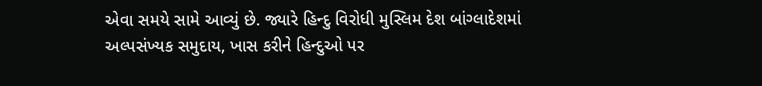એવા સમયે સામે આવ્યું છે. જ્યારે હિન્દુ વિરોધી મુસ્લિમ દેશ બાંગ્લાદેશમાં અલ્પસંખ્યક સમુદાય, ખાસ કરીને હિન્દુઓ પર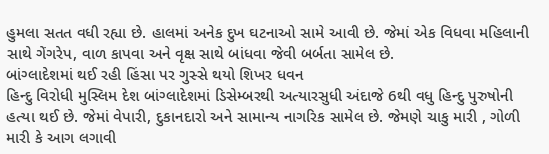હુમલા સતત વધી રહ્યા છે. હાલમાં અનેક દુખ ઘટનાઓ સામે આવી છે. જેમાં એક વિધવા મહિલાની સાથે ગેંગરેપ, વાળ કાપવા અને વૃક્ષ સાથે બાંધવા જેવી બર્બતા સામેલ છે.
બાંગ્લાદેશમાં થઈ રહી હિંસા પર ગુસ્સે થયો શિખર ધવન
હિન્દુ વિરોધી મુસ્લિમ દેશ બાંગ્લાદેશમાં ડિસેમ્બરથી અત્યારસુધી અંદાજે 6થી વધુ હિન્દુ પુરુષોની હત્યા થઈ છે. જેમાં વેપારી, દુકાનદારો અને સામાન્ય નાગરિક સામેલ છે. જેમણે ચાકુ મારી , ગોળી મારી કે આગ લગાવી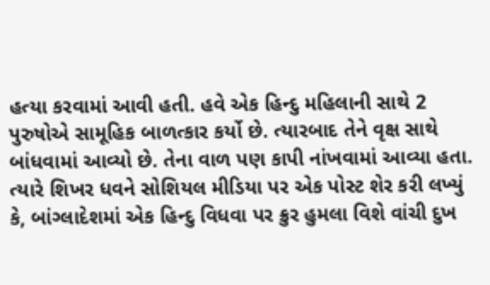હત્યા કરવામાં આવી હતી. હવે એક હિન્દુ મહિલાની સાથે 2 પુરુષોએ સામૂહિક બાળત્કાર કર્યો છે. ત્યારબાદ તેને વૃક્ષ સાથે બાંધવામાં આવ્યો છે. તેના વાળ પણ કાપી નાંખવામાં આવ્યા હતા. ત્યારે શિખર ધવને સોશિયલ મીડિયા પર એક પોસ્ટ શેર કરી લખ્યું કે, બાંગ્લાદેશમાં એક હિન્દુ વિધવા પર ક્રુર હુમલા વિશે વાંચી દુખ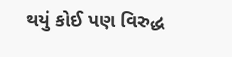થયું કોઈ પણ વિરુદ્ધ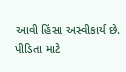આવી હિંસા અસ્વીકાર્ય છે. પીડિતા માટે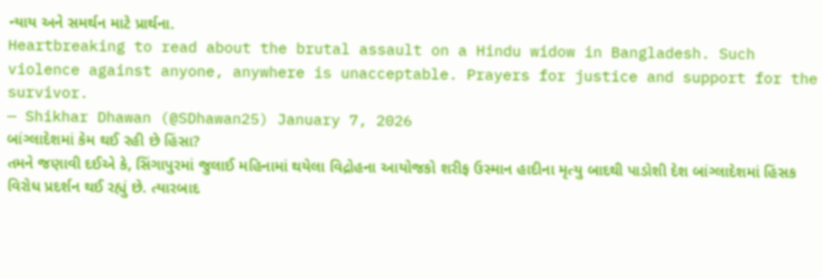ન્યાય અને સમર્થન માટે પ્રાર્થના.
Heartbreaking to read about the brutal assault on a Hindu widow in Bangladesh. Such violence against anyone, anywhere is unacceptable. Prayers for justice and support for the survivor.
— Shikhar Dhawan (@SDhawan25) January 7, 2026
બાંગ્લાદેશમાં કેમ થઈ રહી છે હિંસા?
તમને જણાવી દઈએ કે, સિંગાપુરમાં જુલાઈ મહિનામાં થયેલા વિદ્રોહના આયોજકો શરીફ ઉસ્માન હાદીના મૃત્યુ બાદથી પાડોશી દેશ બાંગ્લાદેશમાં હિંસક વિરોધ પ્રદર્શન થઈ રહ્યું છે. ત્યારબાદ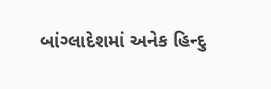બાંગ્લાદેશમાં અનેક હિન્દુ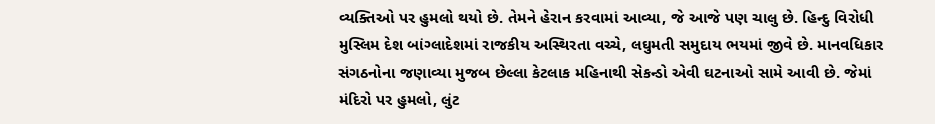વ્યક્તિઓ પર હુમલો થયો છે. તેમને હેરાન કરવામાં આવ્યા, જે આજે પણ ચાલુ છે. હિન્દુ વિરોધી મુસ્લિમ દેશ બાંગ્લાદેશમાં રાજકીય અસ્થિરતા વચ્ચે, લઘુમતી સમુદાય ભયમાં જીવે છે. માનવધિકાર સંગઠનોના જણાવ્યા મુજબ છેલ્લા કેટલાક મહિનાથી સેકન્ડો એવી ઘટનાઓ સામે આવી છે. જેમાં મંદિરો પર હુમલો, લુંટ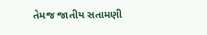તેમજ જાતીય સતામણી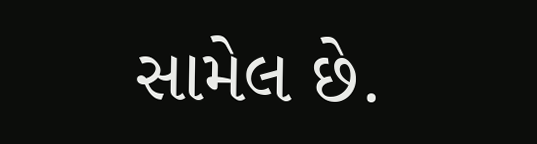સામેલ છે.